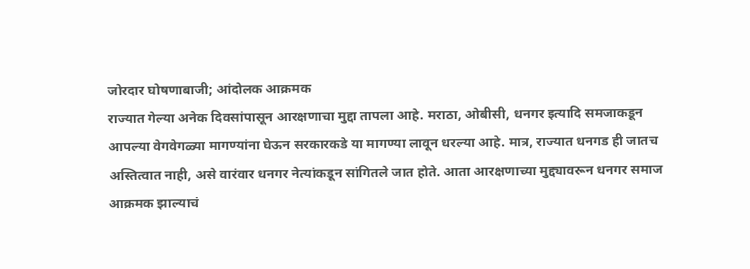जोरदार घोषणाबाजी; आंदोलक आक्रमक
राज्यात गेल्या अनेक दिवसांपासून आरक्षणाचा मुद्दा तापला आहे. मराठा, ओबीसी, धनगर इत्यादि समजाकडून आपल्या वेगवेगळ्या मागण्यांना घेऊन सरकारकडे या मागण्या लावून धरल्या आहे. मात्र, राज्यात धनगड ही जातच अस्तित्वात नाही, असे वारंवार धनगर नेत्यांकडून सांगितले जात होते. आता आरक्षणाच्या मुद्द्यावरून धनगर समाज आक्रमक झाल्याचं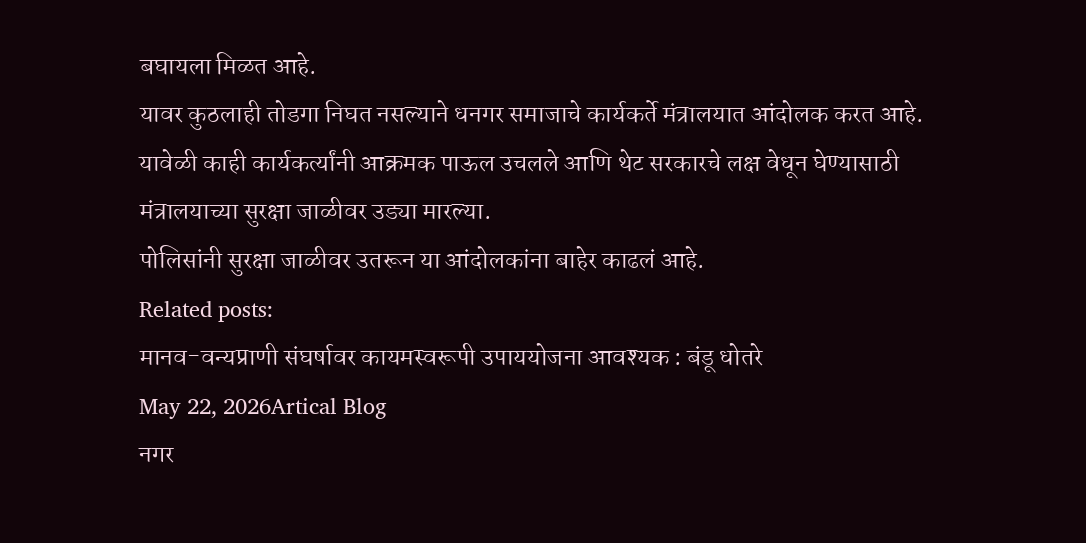बघायला मिळत आहे.
यावर कुठलाही तोडगा निघत नसल्याने धनगर समाजाचे कार्यकर्ते मंत्रालयात आंदोलक करत आहे. यावेळी काही कार्यकर्त्यांनी आक्रमक पाऊल उचलले आणि थेट सरकारचे लक्ष वेधून घेण्यासाठी मंत्रालयाच्या सुरक्षा जाळीवर उड्या मारल्या.
पोलिसांनी सुरक्षा जाळीवर उतरून या आंदोलकांना बाहेर काढलं आहे.
Related posts:
मानव-वन्यप्राणी संघर्षावर कायमस्वरूपी उपाययोजना आवश्यक : बंडू धोतरे
May 22, 2026Artical Blog
नगर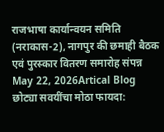राजभाषा कार्यान्वयन समिति (नराकास-2), नागपुर की छमाही बैठक एवं पुरस्कार वितरण समारोह संपन्न
May 22, 2026Artical Blog
छोट्या सवयींचा मोठा फायदा: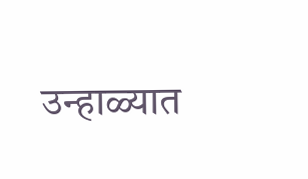उन्हाळ्यात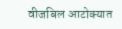वीजबिल आटोक्यात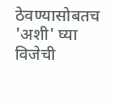ठेवण्यासोबतच 'अशी' घ्या विजेची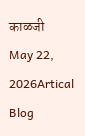काळजी
May 22, 2026Artical Blog